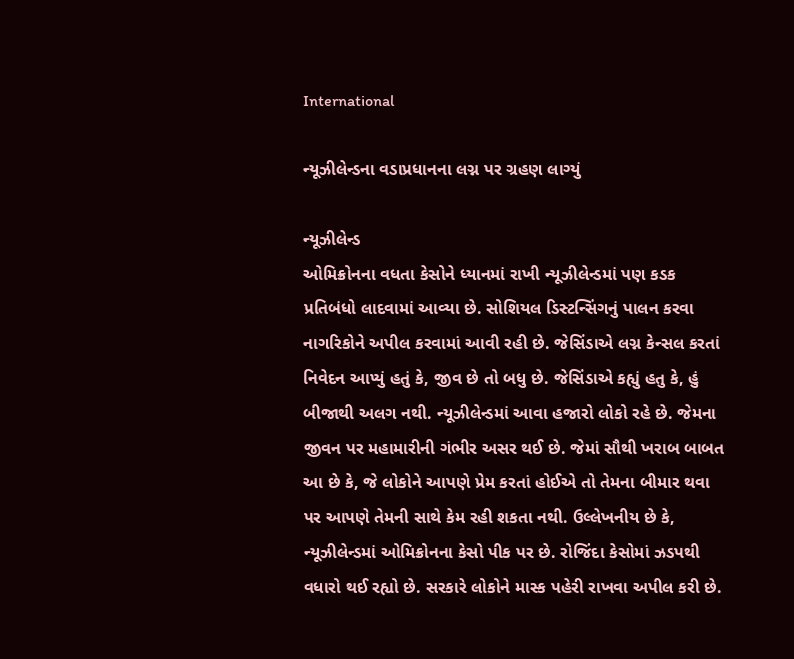International

ન્યૂઝીલેન્ડના વડાપ્રધાનના લગ્ન પર ગ્રહણ લાગ્યું

ન્યૂઝીલેન્ડ
ઓમિક્રોનના વધતા કેસોને ધ્યાનમાં રાખી ન્યૂઝીલેન્ડમાં પણ કડક પ્રતિબંધો લાદવામાં આવ્યા છે. સોશિયલ ડિસ્ટન્સિંગનું પાલન કરવા નાગરિકોને અપીલ કરવામાં આવી રહી છે. જેસિંડાએ લગ્ન કેન્સલ કરતાં નિવેદન આપ્યું હતું કે, જીવ છે તો બધુ છે. જેસિંડાએ કહ્યું હતુ કે, હું બીજાથી અલગ નથી. ન્યૂઝીલેન્ડમાં આવા હજારો લોકો રહે છે. જેમના જીવન પર મહામારીની ગંભીર અસર થઈ છે. જેમાં સૌથી ખરાબ બાબત આ છે કે, જે લોકોને આપણે પ્રેમ કરતાં હોઈએ તો તેમના બીમાર થવા પર આપણે તેમની સાથે કેમ રહી શકતા નથી. ઉલ્લેખનીય છે કે, ન્યૂઝીલેન્ડમાં ઓમિક્રોનના કેસો પીક પર છે. રોજિંદા કેસોમાં ઝડપથી વધારો થઈ રહ્યો છે. સરકારે લોકોને માસ્ક પહેરી રાખવા અપીલ કરી છે.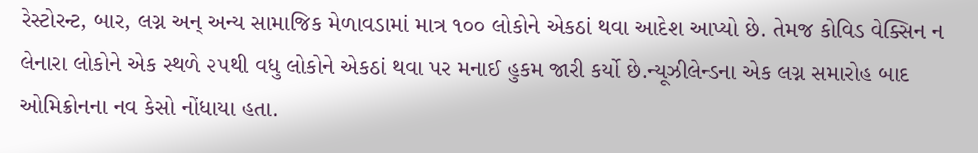રેસ્ટોરન્ટ, બાર, લગ્ન અન્‌ અન્ય સામાજિક મેળાવડામાં માત્ર ૧૦૦ લોકોને એકઠાં થવા આદેશ આપ્યો છે. તેમજ કોવિડ વેક્સિન ન લેનારા લોકોને એક સ્થળે ૨૫થી વધુ લોકોને એકઠાં થવા પર મનાઈ હુકમ જારી કર્યો છે.ન્યૂઝીલેન્ડના એક લગ્ન સમારોહ બાદ ઓમિક્રોનના નવ કેસો નોંધાયા હતા.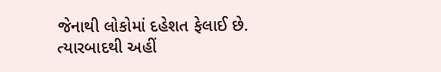જેનાથી લોકોમાં દહેશત ફેલાઈ છે. ત્યારબાદથી અહીં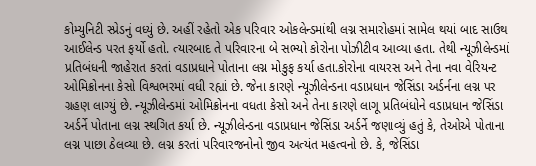કોમ્યુનિટી સ્પ્રેડનું વધ્યું છે. અહીં રહેતો એક પરિવાર ઓકલેન્ડમાંથી લગ્ન સમારોહમાં સામેલ થયાં બાદ સાઉથ આઈલેન્ડ પરત ફર્યો હતો. ત્યારબાદ તે પરિવારના બે સભ્યો કોરોના પોઝીટીવ આવ્યા હતા. તેથી ન્યૂઝીલેન્ડમાં પ્રતિબંધની જાહેરાત કરતાં વડાપ્રધાને પોતાના લગ્ન મોકુફ કર્યા હતા.કોરોના વાયરસ અને તેના નવા વેરિયન્ટ ઓમિક્રોનના કેસો વિશ્વભરમાં વધી રહ્યાં છે. જેના કારણે ન્યૂઝીલેન્ડના વડાપ્રધાન જેસિંડા અર્ડર્નના લગ્ન પર ગ્રહણ લાગ્યું છે. ન્યૂઝીલેન્ડમાં ઓમિક્રોનના વધતા કેસો અને તેના કારણે લાગૂ પ્રતિબંધોને વડાપ્રધાન જેસિંડા અર્ડર્ને પોતાના લગ્ન સ્થગિત કર્યા છે. ન્યૂઝીલેન્ડના વડાપ્રધાન જેસિંડા અર્ડર્ને જણાવ્યું હતું કે, તેઓએ પોતાના લગ્ન પાછા ઠેલવ્યા છે. લગ્ન કરતાં પરિવારજનોનો જીવ અત્યંત મહત્વનો છે. કે, જેસિંડા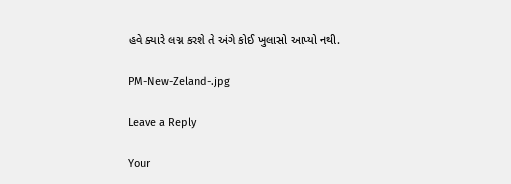હવે ક્યારે લગ્ન કરશે તે અંગે કોઈ ખુલાસો આપ્યો નથી.

PM-New-Zeland-.jpg

Leave a Reply

Your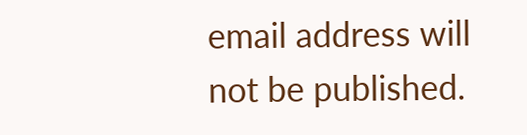email address will not be published.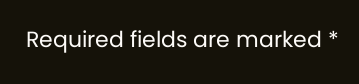Required fields are marked *